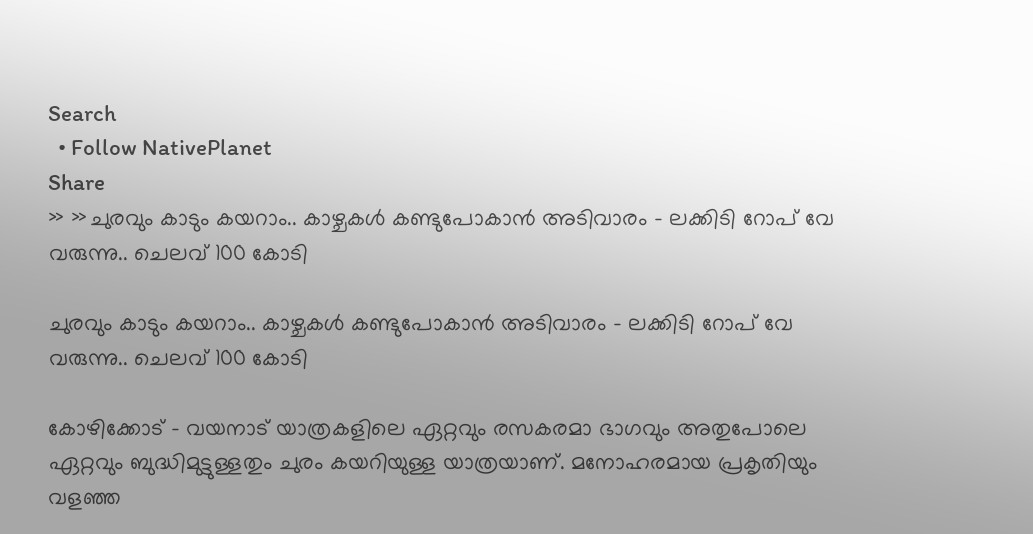Search
  • Follow NativePlanet
Share
» »ചുരവും കാടും കയറാം.. കാഴ്ചകൾ കണ്ടുപോകാൻ അടിവാരം - ലക്കിടി റോപ് വേ വരുന്നു.. ചെലവ് 100 കോടി

ചുരവും കാടും കയറാം.. കാഴ്ചകൾ കണ്ടുപോകാൻ അടിവാരം - ലക്കിടി റോപ് വേ വരുന്നു.. ചെലവ് 100 കോടി

കോഴിക്കോട് - വയനാട് യാത്രകളിലെ ഏറ്റവും രസകരമാ ഭാഗവും അതുപോലെ ഏറ്റവും ബുദ്ധിമുട്ടുള്ളതും ചുരം കയറിയുള്ള യാത്രയാണ്. മനോഹരമായ പ്രകൃതിയും വളഞ്ഞ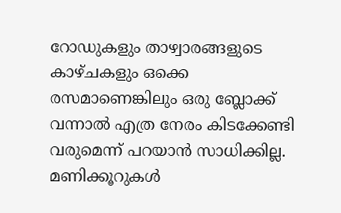റോഡുകളും താഴ്വാരങ്ങളുടെ കാഴ്ചകളും ഒക്കെ രസമാണെങ്കിലും ഒരു ബ്ലോക്ക് വന്നാൽ എത്ര നേരം കിടക്കേണ്ടി വരുമെന്ന് പറയാൻ സാധിക്കില്ല. മണിക്കൂറുകള്‍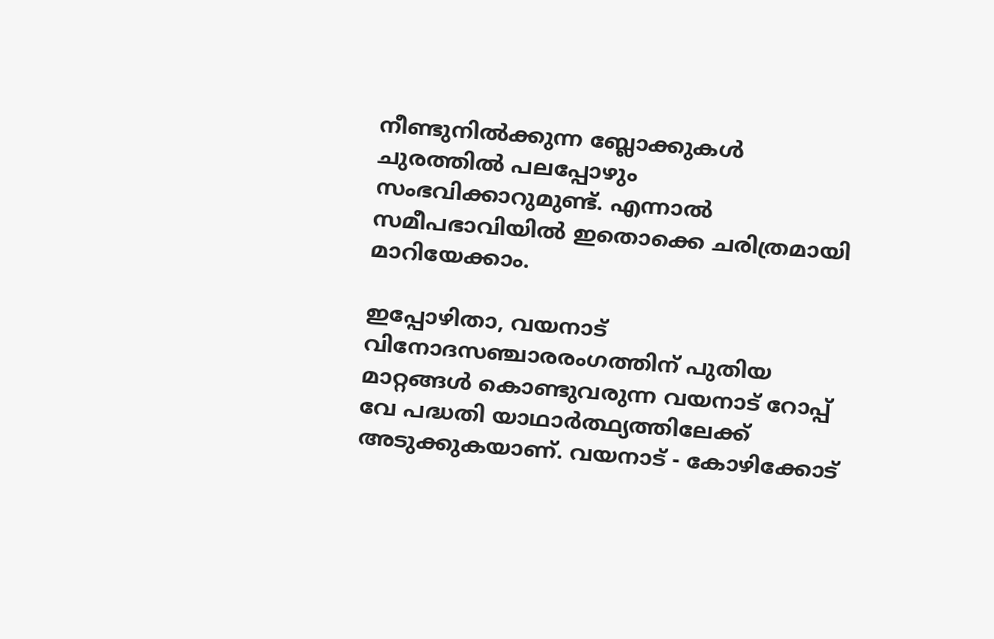നീണ്ടുനിൽക്കുന്ന ബ്ലോക്കുകൾ ചുരത്തിൽ പലപ്പോഴും സംഭവിക്കാറുമുണ്ട്. എന്നാൽ സമീപഭാവിയിൽ ഇതൊക്കെ ചരിത്രമായി മാറിയേക്കാം.

ഇപ്പോഴിതാ, വയനാട് വിനോദസഞ്ചാരരംഗത്തിന് പുതിയ മാറ്റങ്ങൾ കൊണ്ടുവരുന്ന വയനാട് റോപ്പ് വേ പദ്ധതി യാഥാര്‍ത്ഥ്യത്തിലേക്ക് അടുക്കുകയാണ്. വയനാട് - കോഴിക്കോട്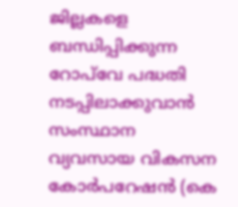ജില്ലകളെ ബന്ധിപ്പിക്കുന്ന റോപ്‌വേ പദ്ധതി നടപ്പിലാക്കുവാൻ സംസ്ഥാന വ്യവസായ വികസന കോർപറേഷൻ (കെ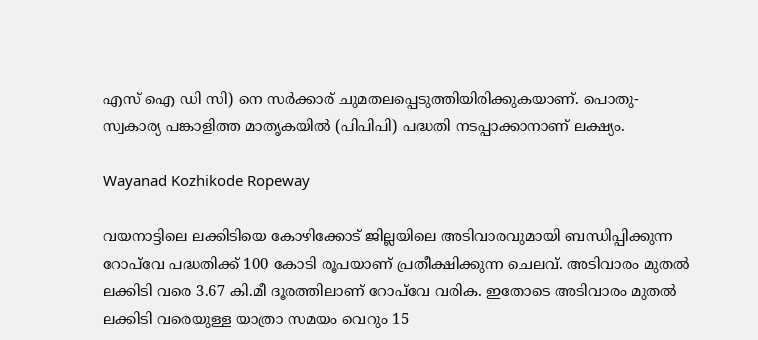എസ് ഐ ഡി സി) നെ സർക്കാര് ചുമതലപ്പെടുത്തിയിരിക്കുകയാണ്. പൊതു-സ്വകാര്യ പങ്കാളിത്ത മാതൃകയില്‍ (പിപിപി) പദ്ധതി നടപ്പാക്കാനാണ് ലക്ഷ്യം.

Wayanad Kozhikode Ropeway

വയനാട്ടിലെ ലക്കിടിയെ കോഴിക്കോട് ജില്ലയിലെ അടിവാരവുമായി ബന്ധിപ്പിക്കുന്ന റോപ്‌വേ പദ്ധതിക്ക് 100 കോടി രൂപയാണ് പ്രതീക്ഷിക്കുന്ന ചെലവ്. അടിവാരം മുതല്‍ ലക്കിടി വരെ 3.67 കി.മീ ദൂരത്തിലാണ് റോപ്‌വേ വരിക. ഇതോടെ അടിവാരം മുതൽ ലക്കിടി വരെയുള്ള യാത്രാ സമയം വെറും 15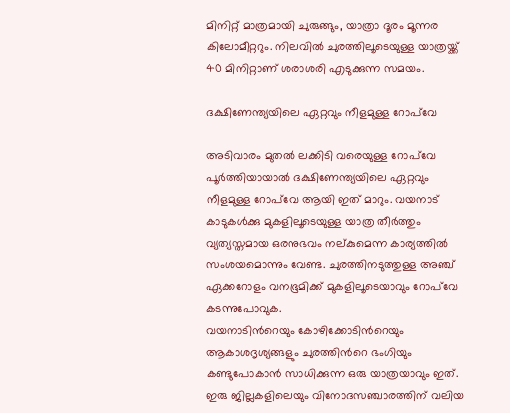മിനിറ്റ് മാത്രമായി ചുരുങ്ങും, യാത്രാ ദൂരം മൂന്നര കിലോമീറ്ററും. നിലവിൽ ചുരത്തിലൂടെയുള്ള യാത്രയ്ക്ക് 40 മിനിറ്റാണ് ശരാശരി എടുക്കുന്ന സമയം.

ദക്ഷിണേന്ത്യയിലെ ഏറ്റവും നീളമുള്ള റോപ്‌വേ

അടിവാരം മുതല്‍ ലക്കിടി വരെയുള്ള റോപ്‌വേ പൂർത്തിയായാൽ ദക്ഷിണേന്ത്യയിലെ ഏറ്റവും നീളമുള്ള റോപ്‌വേ ആയി ഇത് മാറും. വയനാട്‍ കാടുകൾക്കു മുകളിലൂടെയുള്ള യാത്ര തീർത്തും വ്യത്യസ്തമായ ഒരനുഭവം നല്കുമെന്ന കാര്യത്തിൽ സംശയമൊന്നും വേണ്ട. ചുരത്തിനടുത്തുള്ള അഞ്ച് ഏക്കറോളം വനഭൂമിക്ക് മുകളിലൂടെയാവും റോപ്‌വേ കടന്നുപോവുക.
വയനാടിന്‍റെയും കോഴിക്കോടിന്‍റെയും ആകാശദൃശ്യങ്ങളും ചുരത്തിന്‍റെ ഭംഗിയും കണ്ടുപോകാൻ സാധിക്കുന്ന ഒരു യാത്രയാവും ഇത്. ഇരു ജില്ലകളിലെയും വിനോദസ‍ഞ്ചാരത്തിന് വലിയ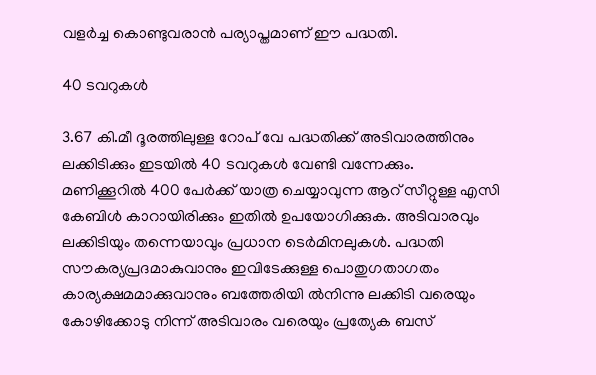വളർച്ച കൊണ്ടുവരാൻ പര്യാപ്തമാണ് ഈ പദ്ധതി.

40 ടവറുകൾ

3.67 കി.മീ ദൂരത്തിലുള്ള റോപ് വേ പദ്ധതിക്ക് അടിവാരത്തിനും ലക്കിടിക്കും ഇടയില്‍ 40 ടവറുകൾ വേണ്ടി വന്നേക്കും.
മണിക്കൂറിൽ 400 പേർക്ക് യാത്ര ചെയ്യാവുന്ന ആറ് സീറ്റുള്ള എസി കേബിൾ കാറായിരിക്കും ഇതിൽ ഉപയോഗിക്കുക. അടിവാരവും ലക്കിടിയും തന്നെയാവും പ്രധാന ടെർമിനലുകൾ. പദ്ധതി സൗകര്യപ്രദമാകുവാനും ഇവിടേക്കുള്ള പൊതുഗതാഗതം കാര്യക്ഷമമാക്കുവാനും ബത്തേരിയി ല്‍നിന്നു ലക്കിടി വരെയും കോഴിക്കോടു നിന്ന് അടിവാരം വരെയും പ്രത്യേക ബസ്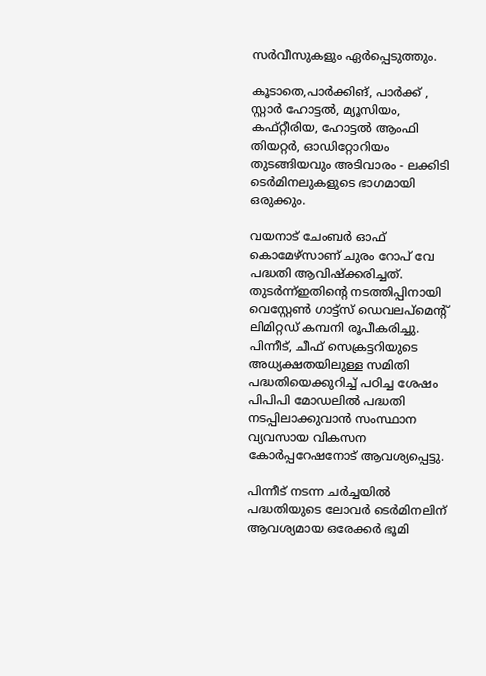സര്‍വീസുകളും ഏര്‍പ്പെടുത്തും.

കൂടാതെ,പാർക്കിങ്, പാർക്ക് , സ്റ്റാർ ഹോട്ടൽ, മ്യൂസിയം, കഫ്റ്റീരിയ, ഹോട്ടൽ ആംഫി തിയറ്റർ, ഓഡിറ്റോറിയം തുടങ്ങിയവും അടിവാരം - ലക്കിടി ടെർമിനലുകളുടെ ഭാഗമായി ഒരുക്കും.

വയനാട് ചേംബർ ഓഫ് കൊമേഴ്സാണ് ചുരം റോപ് വേ പദ്ധതി ആവിഷ്‌ക്കരിച്ചത്. തുടർന്ന്ഇതിന്‍റെ നടത്തിപ്പിനായി വെസ്റ്റേൺ ഗാട്ട്സ് ഡെവലപ്മെന്റ് ലിമിറ്റഡ് കമ്പനി രൂപീകരിച്ചു. പിന്നീട്, ചീഫ് സെക്രട്ടറിയുടെ അധ്യക്ഷതയിലുള്ള സമിതി പദ്ധതിയെക്കുറിച്ച് പഠിച്ച ശേഷം പിപിപി മോഡലില്‍ പദ്ധതി നടപ്പിലാക്കുവാൻ സംസ്ഥാന വ്യവസായ വികസന കോര്‍പ്പറേഷനോട് ആവശ്യപ്പെട്ടു.

പിന്നീട് നടന്ന ചർച്ചയിൽ പദ്ധതിയുടെ ലോവര്‍ ടെര്‍മിനലിന് ആവശ്യമായ ഒരേക്കര്‍ ഭൂമി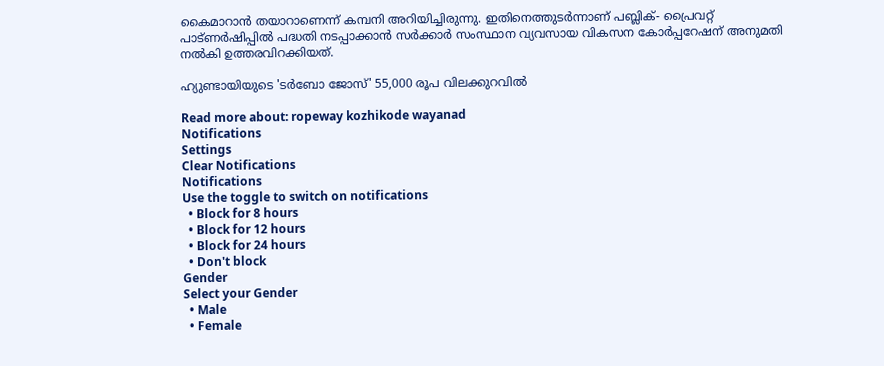കൈമാറാന്‍ തയാറാണെന്ന് കമ്പനി അറിയിച്ചിരുന്നു. ഇതിനെത്തുടർന്നാണ് പബ്ലിക്- പ്രൈവറ്റ് പാട്ണർഷിപ്പിൽ പദ്ധതി നടപ്പാക്കാന്‍ സര്‍ക്കാര്‍ സംസ്ഥാന വ്യവസായ വികസന കോര്‍പ്പറേഷന് അനുമതി നല്‍കി ഉത്തരവിറക്കിയത്.

ഹ്യുണ്ടായിയുടെ 'ടർബോ ജോസ്' 55,000 രൂപ വിലക്കുറവിൽ

Read more about: ropeway kozhikode wayanad
Notifications
Settings
Clear Notifications
Notifications
Use the toggle to switch on notifications
  • Block for 8 hours
  • Block for 12 hours
  • Block for 24 hours
  • Don't block
Gender
Select your Gender
  • Male
  • Female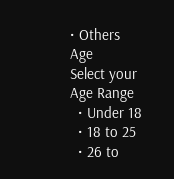• Others
Age
Select your Age Range
  • Under 18
  • 18 to 25
  • 26 to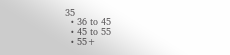35
  • 36 to 45
  • 45 to 55
  • 55+